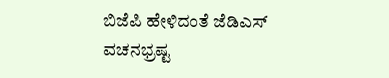ಬಿಜೆಪಿ ಹೇಳಿದಂತೆ ಜೆಡಿಎಸ್ ವಚನಭ್ರಷ್ಟ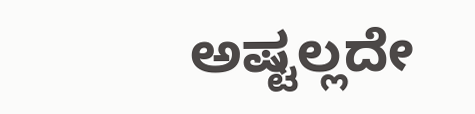ಅಷ್ಟಲ್ಲದೇ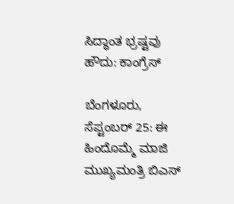ಸಿದ್ಧಾಂತ ಭ್ರಷ್ಟವು ಹೌದು: ಕಾಂಗ್ರೆಸ್

ಬೆಂಗಳೂರು, ಸೆಪ್ಟಂಬರ್ 25: ಈ ಹಿಂದೊಮ್ಮೆ ಮಾಜಿ ಮುಖ್ಯಮಂತ್ರಿ ಬಿಎಸ್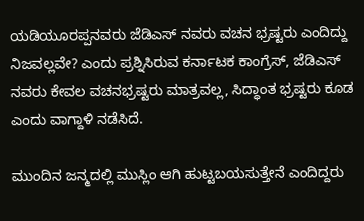ಯಡಿಯೂರಪ್ಪನವರು ಜೆಡಿಎಸ್ ನವರು ವಚನ ಭ್ರಷ್ಟರು ಎಂದಿದ್ದು ನಿಜವಲ್ಲವೇ? ಎಂದು ಪ್ರಶ್ನಿಸಿರುವ ಕರ್ನಾಟಕ ಕಾಂಗ್ರೆಸ್, ಜೆಡಿಎಸ್ ನವರು ಕೇವಲ ವಚನಭ್ರಷ್ಟರು ಮಾತ್ರವಲ್ಲ, ಸಿದ್ಧಾಂತ ಭ್ರಷ್ಟರು ಕೂಡ ಎಂದು ವಾಗ್ದಾಳಿ ನಡೆಸಿದೆ.

ಮುಂದಿನ ಜನ್ಮದಲ್ಲಿ ಮುಸ್ಲಿಂ ಆಗಿ ಹುಟ್ಟಬಯಸುತ್ತೇನೆ ಎಂದಿದ್ದರು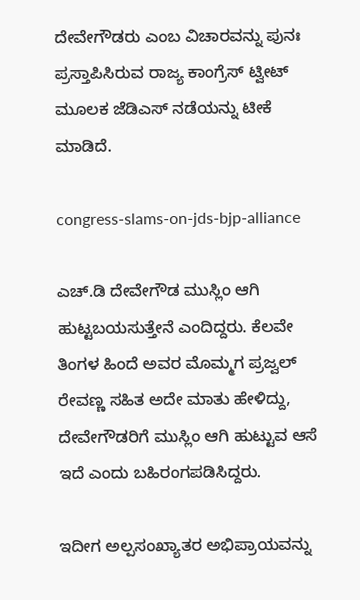ದೇವೇಗೌಡರು ಎಂಬ ವಿಚಾರವನ್ನು ಪುನಃ ಪ್ರಸ್ತಾಪಿಸಿರುವ ರಾಜ್ಯ ಕಾಂಗ್ರೆಸ್ ಟ್ವೀಟ್ ಮೂಲಕ ಜೆಡಿಎಸ್ ನಡೆಯನ್ನು ಟೀಕೆ ಮಾಡಿದೆ.

congress-slams-on-jds-bjp-alliance

ಎಚ್‌.ಡಿ ದೇವೇಗೌಡ ಮುಸ್ಲಿಂ ಆಗಿ ಹುಟ್ಟಬಯಸುತ್ತೇನೆ ಎಂದಿದ್ದರು. ಕೆಲವೇ ತಿಂಗಳ ಹಿಂದೆ ಅವರ ಮೊಮ್ಮಗ ಪ್ರಜ್ವಲ್ ರೇವಣ್ಣ ಸಹಿತ ಅದೇ ಮಾತು ಹೇಳಿದ್ದು, ದೇವೇಗೌಡರಿಗೆ ಮುಸ್ಲಿಂ ಆಗಿ ಹುಟ್ಟುವ ಆಸೆ ಇದೆ ಎಂದು ಬಹಿರಂಗಪಡಿಸಿದ್ದರು.

ಇದೀಗ ಅಲ್ಪಸಂಖ್ಯಾತರ ಅಭಿಪ್ರಾಯವನ್ನು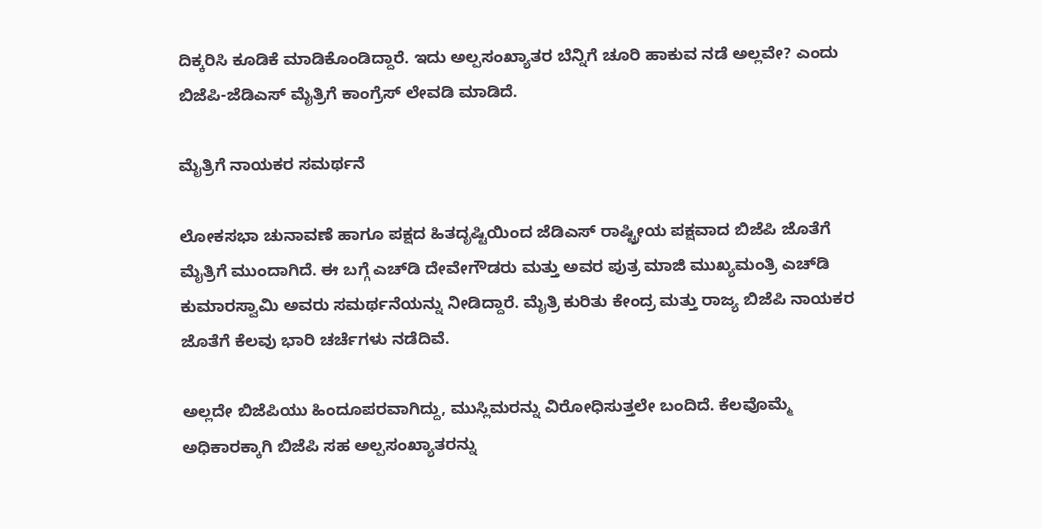ದಿಕ್ಕರಿಸಿ ಕೂಡಿಕೆ ಮಾಡಿಕೊಂಡಿದ್ದಾರೆ. ಇದು ಅಲ್ಪಸಂಖ್ಯಾತರ ಬೆನ್ನಿಗೆ ಚೂರಿ ಹಾಕುವ ನಡೆ ಅಲ್ಲವೇ? ಎಂದು ಬಿಜೆಪಿ-ಜೆಡಿಎಸ್ ಮೈತ್ರಿಗೆ ಕಾಂಗ್ರೆಸ್ ಲೇವಡಿ ಮಾಡಿದೆ.

ಮೈತ್ರಿಗೆ ನಾಯಕರ ಸಮರ್ಥನೆ

ಲೋಕಸಭಾ ಚುನಾವಣೆ ಹಾಗೂ ಪಕ್ಷದ ಹಿತದೃಷ್ಟಿಯಿಂದ ಜೆಡಿಎಸ್ ರಾಷ್ಟ್ರೀಯ ಪಕ್ಷವಾದ ಬಿಜೆಪಿ ಜೊತೆಗೆ ಮೈತ್ರಿಗೆ ಮುಂದಾಗಿದೆ. ಈ ಬಗ್ಗೆ ಎಚ್‌ಡಿ ದೇವೇಗೌಡರು ಮತ್ತು ಅವರ ಪುತ್ರ ಮಾಜಿ ಮುಖ್ಯಮಂತ್ರಿ ಎಚ್‌ಡಿ ಕುಮಾರಸ್ವಾಮಿ ಅವರು ಸಮರ್ಥನೆಯನ್ನು ನೀಡಿದ್ದಾರೆ. ಮೈತ್ರಿ ಕುರಿತು ಕೇಂದ್ರ ಮತ್ತು ರಾಜ್ಯ ಬಿಜೆಪಿ ನಾಯಕರ ಜೊತೆಗೆ ಕೆಲವು ಭಾರಿ ಚರ್ಚೆಗಳು ನಡೆದಿವೆ.

ಅಲ್ಲದೇ ಬಿಜೆಪಿಯು ಹಿಂದೂಪರವಾಗಿದ್ದು, ಮುಸ್ಲಿಮರನ್ನು ವಿರೋಧಿಸುತ್ತಲೇ ಬಂದಿದೆ. ಕೆಲವೊಮ್ಮೆ ಅಧಿಕಾರಕ್ಕಾಗಿ ಬಿಜೆಪಿ ಸಹ ಅಲ್ಪಸಂಖ್ಯಾತರನ್ನು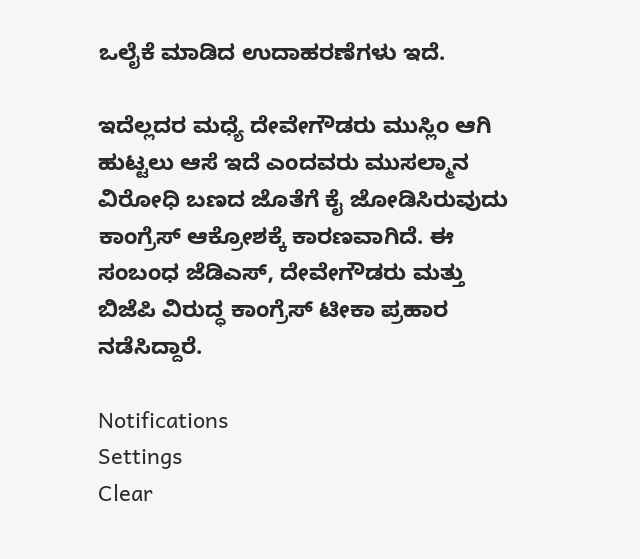ಒಲೈಕೆ ಮಾಡಿದ ಉದಾಹರಣೆಗಳು ಇದೆ.

ಇದೆಲ್ಲದರ ಮಧ್ಯೆ ದೇವೇಗೌಡರು ಮುಸ್ಲಿಂ ಆಗಿ ಹುಟ್ಟಲು ಆಸೆ ಇದೆ ಎಂದವರು ಮುಸಲ್ಮಾನ ವಿರೋಧಿ ಬಣದ ಜೊತೆಗೆ ಕೈ ಜೋಡಿಸಿರುವುದು ಕಾಂಗ್ರೆಸ್‌ ಆಕ್ರೋಶಕ್ಕೆ ಕಾರಣವಾಗಿದೆ. ಈ ಸಂಬಂಧ ಜೆಡಿಎಸ್, ದೇವೇಗೌಡರು ಮತ್ತು ಬಿಜೆಪಿ ವಿರುದ್ಧ ಕಾಂಗ್ರೆಸ್ ಟೀಕಾ ಪ್ರಹಾರ ನಡೆಸಿದ್ದಾರೆ.

Notifications
Settings
Clear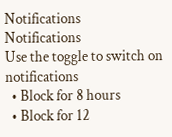Notifications
Notifications
Use the toggle to switch on notifications
  • Block for 8 hours
  • Block for 12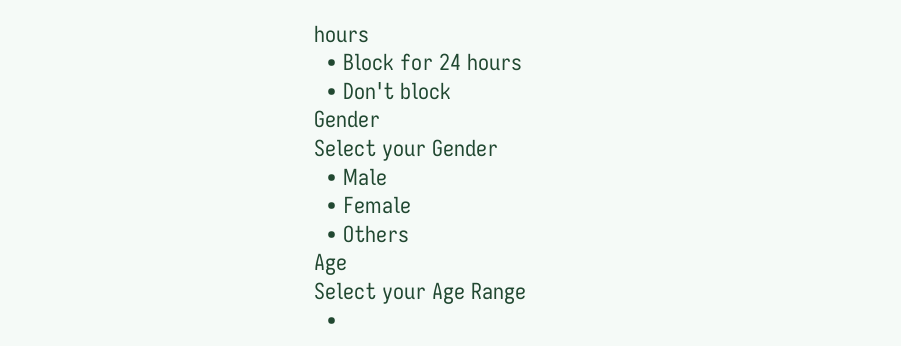hours
  • Block for 24 hours
  • Don't block
Gender
Select your Gender
  • Male
  • Female
  • Others
Age
Select your Age Range
  •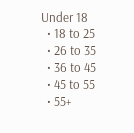Under 18
  • 18 to 25
  • 26 to 35
  • 36 to 45
  • 45 to 55
  • 55+